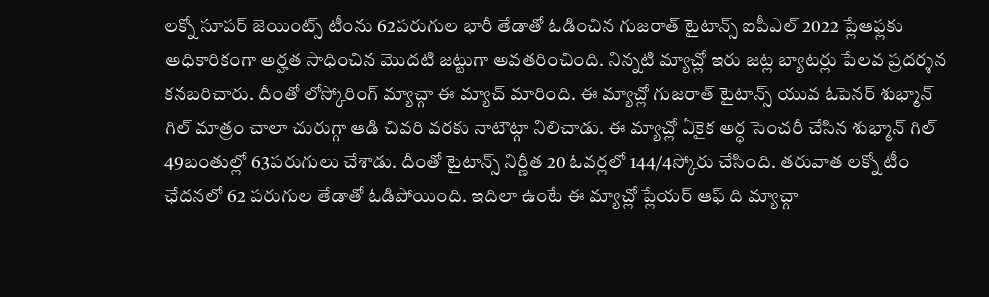లక్నో సూపర్ జెయింట్స్ టీంను 62పరుగుల భారీ తేడాతో ఓడించిన గుజరాత్ టైటాన్స్ ఐపీఎల్ 2022 ప్లేఆఫ్లకు అధికారికంగా అర్హత సాధించిన మొదటి జట్టుగా అవతరించింది. నిన్నటి మ్యాచ్లో ఇరు జట్ల బ్యాటర్లు పేలవ ప్రదర్శన కనబరిచారు. దీంతో లోస్కోరింగ్ మ్యాచ్గా ఈ మ్యాచ్ మారింది. ఈ మ్యాచ్లో గుజరాత్ టైటాన్స్ యువ ఓపెనర్ శుభ్మాన్ గిల్ మాత్రం చాలా చురుగ్గా ఆడి చివరి వరకు నాటౌట్గా నిలిచాడు. ఈ మ్యాచ్లో ఏకైక అర్ధ సెంచరీ చేసిన శుభ్మాన్ గిల్ 49బంతుల్లో 63పరుగులు చేశాడు. దీంతో టైటాన్స్ నిర్ణీత 20 ఓవర్లలో 144/4స్కోరు చేసింది. తరువాత లక్నో టీం ఛేదనలో 62 పరుగుల తేడాతో ఓడిపోయింది. ఇదిలా ఉంటే ఈ మ్యాచ్లో ప్లేయర్ ఆఫ్ ది మ్యాచ్గా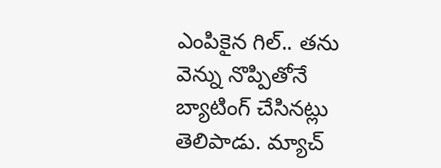ఎంపికైన గిల్.. తను వెన్ను నొప్పితోనే బ్యాటింగ్ చేసినట్లు తెలిపాడు. మ్యాచ్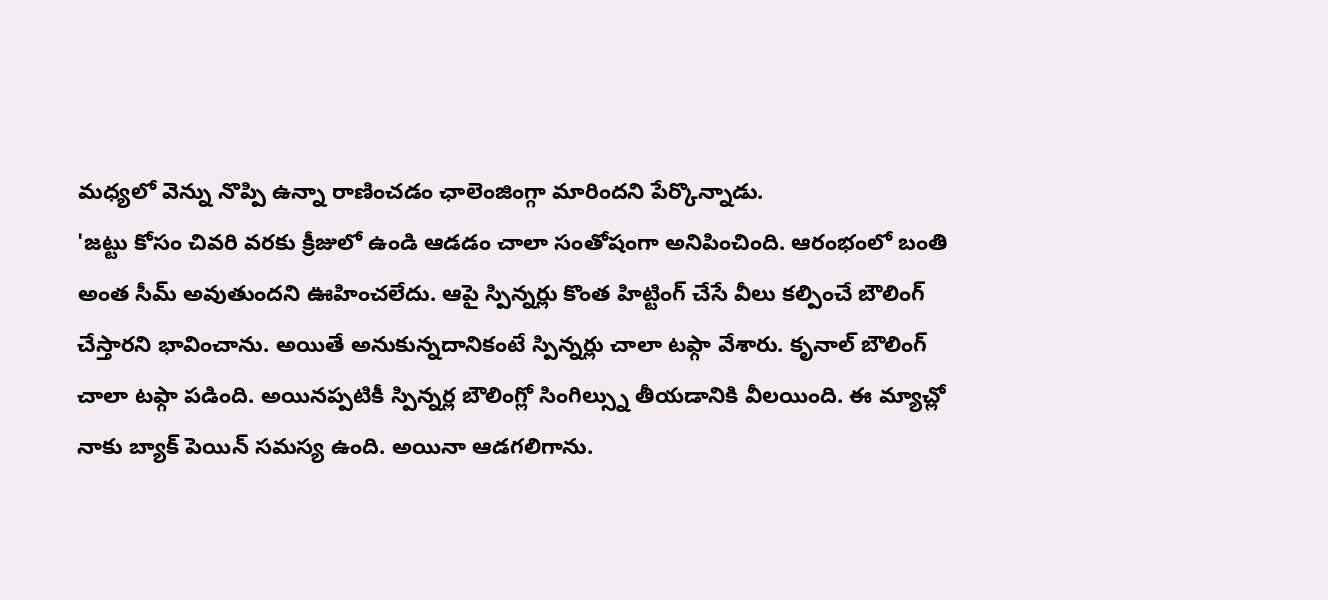మధ్యలో వెన్ను నొప్పి ఉన్నా రాణించడం ఛాలెంజింగ్గా మారిందని పేర్కొన్నాడు.
'జట్టు కోసం చివరి వరకు క్రీజులో ఉండి ఆడడం చాలా సంతోషంగా అనిపించింది. ఆరంభంలో బంతి అంత సీమ్ అవుతుందని ఊహించలేదు. ఆపై స్పిన్నర్లు కొంత హిట్టింగ్ చేసే వీలు కల్పించే బౌలింగ్ చేస్తారని భావించాను. అయితే అనుకున్నదానికంటే స్పిన్నర్లు చాలా టఫ్గా వేశారు. కృనాల్ బౌలింగ్ చాలా టఫ్గా పడింది. అయినప్పటికీ స్పిన్నర్ల బౌలింగ్లో సింగిల్స్ను తీయడానికి వీలయింది. ఈ మ్యాచ్లో నాకు బ్యాక్ పెయిన్ సమస్య ఉంది. అయినా ఆడగలిగాను.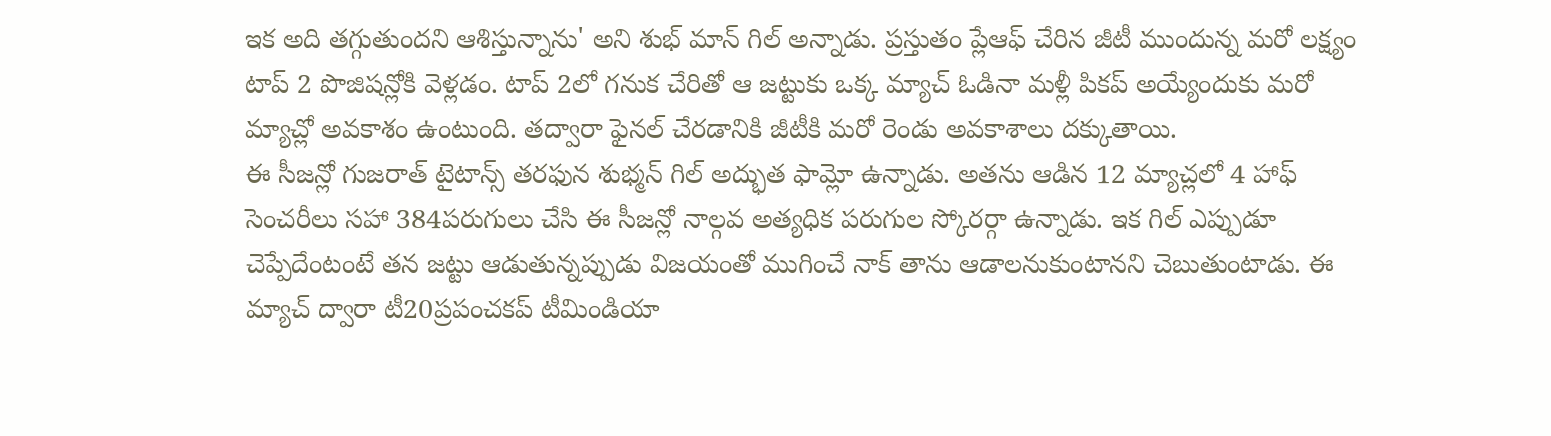ఇక అది తగ్గుతుందని ఆశిస్తున్నాను' అని శుభ్ మాన్ గిల్ అన్నాడు. ప్రస్తుతం ప్లేఆఫ్ చేరిన జీటీ ముందున్న మరో లక్ష్యం టాప్ 2 పొజిషన్లోకి వెళ్లడం. టాప్ 2లో గనుక చేరితో ఆ జట్టుకు ఒక్క మ్యాచ్ ఓడినా మళ్లీ పికప్ అయ్యేందుకు మరో మ్యాచ్లో అవకాశం ఉంటుంది. తద్వారా ఫైనల్ చేరడానికి జీటీకి మరో రెండు అవకాశాలు దక్కుతాయి.
ఈ సీజన్లో గుజరాత్ టైటాన్స్ తరఫున శుభ్మన్ గిల్ అద్భుత ఫామ్లో ఉన్నాడు. అతను ఆడిన 12 మ్యాచ్లలో 4 హాఫ్ సెంచరీలు సహా 384పరుగులు చేసి ఈ సీజన్లో నాల్గవ అత్యధిక పరుగుల స్కోరర్గా ఉన్నాడు. ఇక గిల్ ఎప్పుడూ చెప్పేదేంటంటే తన జట్టు ఆడుతున్నప్పుడు విజయంతో ముగించే నాక్ తాను ఆడాలనుకుంటానని చెబుతుంటాడు. ఈ మ్యాచ్ ద్వారా టీ20ప్రపంచకప్ టీమిండియా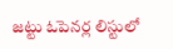జట్టు ఓపెనర్ల లిస్టులో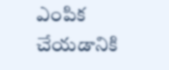ఎంపిక చేయడానికి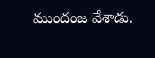ముందంజ వేశాడు.